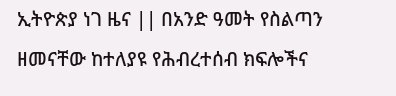ኢትዮጵያ ነገ ዜና || በአንድ ዓመት የስልጣን ዘመናቸው ከተለያዩ የሕብረተሰብ ክፍሎችና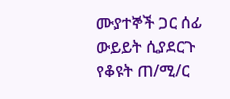ሙያተኞች ጋር ሰፊ ውይይት ሲያደርጉ የቆዩት ጠ/ሚ/ር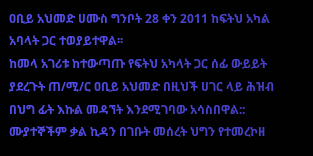ዐቢይ አህመድ ሀሙስ ግንቦት 28 ቀን 2011 ከፍትህ አካል አባላት ጋር ተወያይተዋል፡፡
ከመላ አገሪቱ ከተውጣጡ የፍትህ አካላት ጋር ሰፊ ውይይት ያደረጉት ጠ/ሚ/ር ዐቢይ አህመድ በዚህች ሀገር ላይ ሕዝብ በህግ ፊት እኩል መዳኘት እንደሚገባው አሳስበዋል:: ሙያተኞችም ቃል ኪዳን በገቡት መሰረት ህግን የተመረኮዘ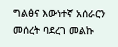ግልፅና እውነተኛ አሰራርን መሰረት ባደረገ መልኩ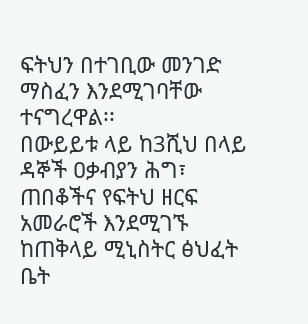ፍትህን በተገቢው መንገድ ማስፈን እንደሚገባቸው ተናግረዋል፡፡
በውይይቱ ላይ ከ3ሺህ በላይ ዳኞች ዐቃብያን ሕግ፣ ጠበቆችና የፍትህ ዘርፍ አመራሮች እንደሚገኙ ከጠቅላይ ሚኒስትር ፅህፈት ቤት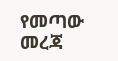የመጣው መረጃ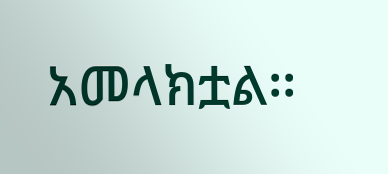አመላክቷል፡፡